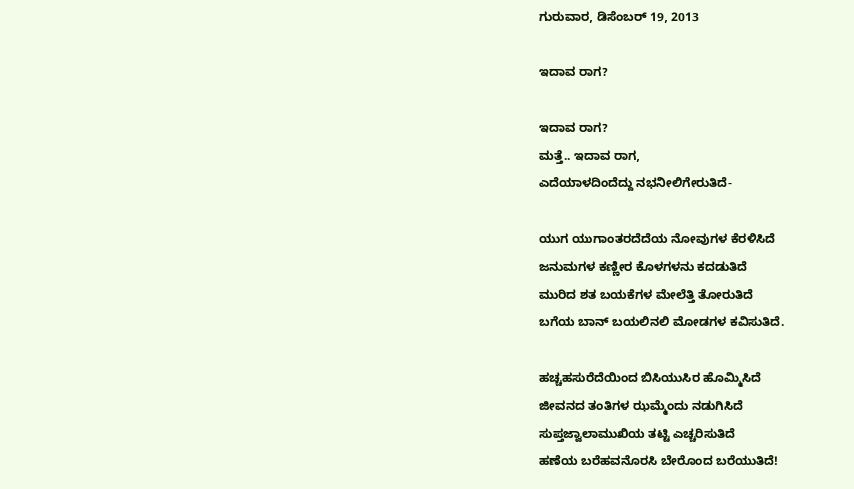ಗುರುವಾರ, ಡಿಸೆಂಬರ್ 19, 2013

ಇದಾವ ರಾಗ?

ಇದಾವ ರಾಗ?
ಮತ್ತೆ.. ಇದಾವ ರಾಗ,
ಎದೆಯಾಳದಿಂದೆದ್ದು ನಭನೀಲಿಗೇರುತಿದೆ-

ಯುಗ ಯುಗಾಂತರದೆದೆಯ ನೋವುಗಳ ಕೆರಳಿಸಿದೆ
ಜನುಮಗಳ ಕಣ್ಣೀರ ಕೊಳಗಳನು ಕದಡುತಿದೆ
ಮುರಿದ ಶತ ಬಯಕೆಗಳ ಮೇಲೆತ್ತಿ ತೋರುತಿದೆ
ಬಗೆಯ ಬಾನ್ ಬಯಲಿನಲಿ ಮೋಡಗಳ ಕವಿಸುತಿದೆ.

ಹಚ್ಚಹಸುರೆದೆಯಿಂದ ಬಿಸಿಯುಸಿರ ಹೊಮ್ಮಿಸಿದೆ
ಜೀವನದ ತಂತಿಗಳ ಝಮ್ಮೆಂದು ನಡುಗಿಸಿದೆ
ಸುಪ್ತಜ್ವಾಲಾಮುಖಿಯ ತಟ್ಟಿ ಎಚ್ಚರಿಸುತಿದೆ
ಹಣೆಯ ಬರೆಹವನೊರಸಿ ಬೇರೊಂದ ಬರೆಯುತಿದೆ!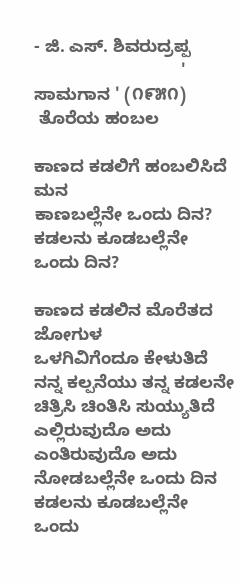- ಜಿ. ಎಸ್. ಶಿವರುದ್ರಪ್ಪ
                              ' ಸಾಮಗಾನ ' (೧೯೫೧)
 ತೊರೆಯ ಹಂಬಲ

ಕಾಣದ ಕಡಲಿಗೆ ಹಂಬಲಿಸಿದೆ ಮನ
ಕಾಣಬಲ್ಲೆನೇ ಒಂದು ದಿನ?
ಕಡಲನು ಕೂಡಬಲ್ಲೆನೇ ಒಂದು ದಿನ?

ಕಾಣದ ಕಡಲಿನ ಮೊರೆತದ ಜೋಗುಳ
ಒಳಗಿವಿಗೆಂದೂ ಕೇಳುತಿದೆ
ನನ್ನ ಕಲ್ಪನೆಯು ತನ್ನ ಕಡಲನೇ
ಚಿತ್ರಿಸಿ ಚಿಂತಿಸಿ ಸುಯ್ಯುತಿದೆ
ಎಲ್ಲಿರುವುದೊ ಅದು
ಎಂತಿರುವುದೊ ಅದು
ನೋಡಬಲ್ಲೆನೇ ಒಂದು ದಿನ
ಕಡಲನು ಕೂಡಬಲ್ಲೆನೇ ಒಂದು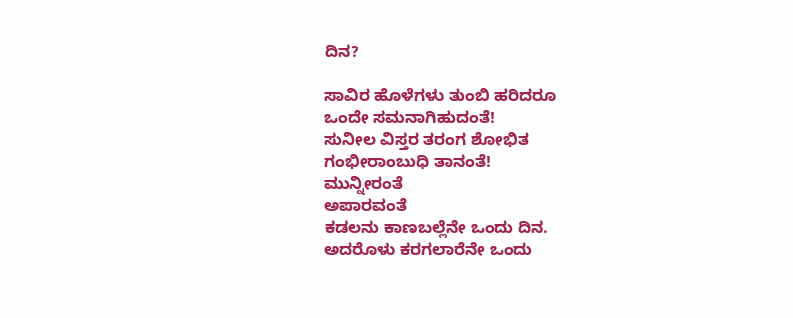ದಿನ?

ಸಾವಿರ ಹೊಳೆಗಳು ತುಂಬಿ ಹರಿದರೂ
ಒಂದೇ ಸಮನಾಗಿಹುದಂತೆ!
ಸುನೀಲ ವಿಸ್ತರ ತರಂಗ ಶೋಭಿತ
ಗಂಭೀರಾಂಬುಧಿ ತಾನಂತೆ!
ಮುನ್ನೀರಂತೆ
ಅಪಾರವಂತೆ
ಕಡಲನು ಕಾಣಬಲ್ಲೆನೇ ಒಂದು ದಿನ.
ಅದರೊಳು ಕರಗಲಾರೆನೇ ಒಂದು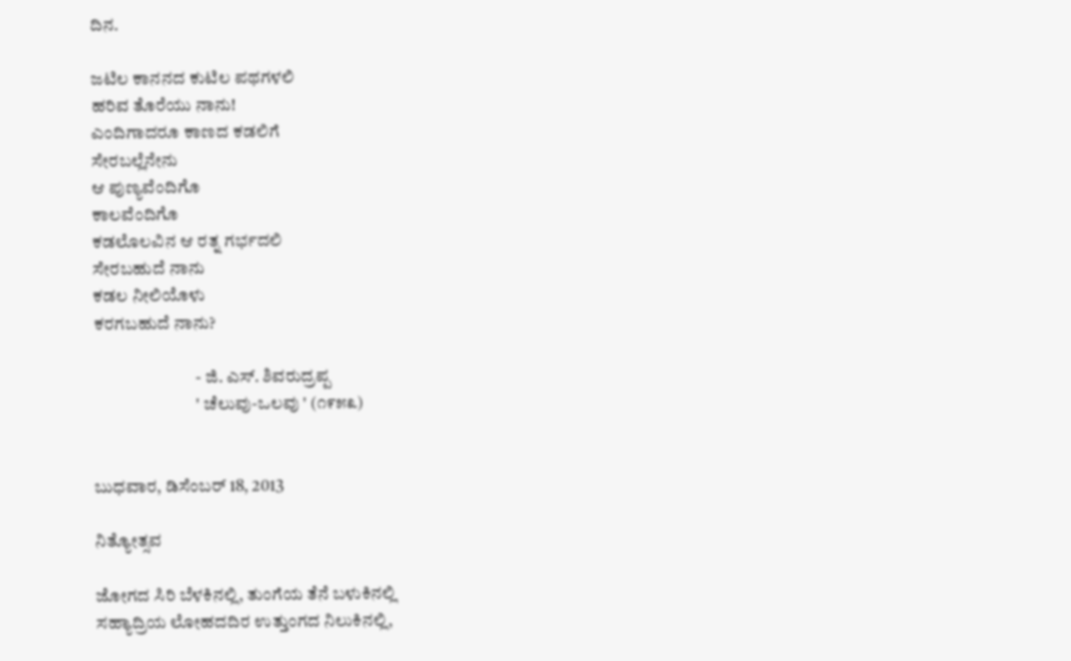ದಿನ.

ಜಟಿಲ ಕಾನನದ ಕುಟಿಲ ಪಥಗಳಲಿ
ಹರಿವ ತೊರೆಯು ನಾನು!
ಎಂದಿಗಾದರೂ ಕಾಣದ ಕಡಲಿಗೆ
ಸೇರಬಲ್ಲೆನೇನು
ಆ ಪುಣ್ಯವೆಂದಿಗೊ
ಕಾಲವೆಂದಿಗೊ
ಕಡಲೊಲವಿನ ಆ ರತ್ನ ಗರ್ಭದಲಿ
ಸೇರಬಹುದೆ ನಾನು
ಕಡಲ ನೀಲಿಯೊಳು
ಕರಗಬಹುದೆ ನಾನು?

                             - ಜಿ. ಎಸ್. ಶಿವರುದ್ರಪ್ಪ
                             ' ಚೆಲುವು-ಒಲವು ' (೧೯೫೩)


ಬುಧವಾರ, ಡಿಸೆಂಬರ್ 18, 2013

ನಿತ್ಯೋತ್ಸವ

ಜೋಗದ ಸಿರಿ ಬೆಳಕಿನಲ್ಲಿ, ತುಂಗೆಯ ತೆನೆ ಬಳುಕಿನಲ್ಲಿ
ಸಹ್ಯಾದ್ರಿಯ ಲೋಹದದಿರ ಉತ್ತುಂಗದ ನಿಲುಕಿನಲ್ಲಿ,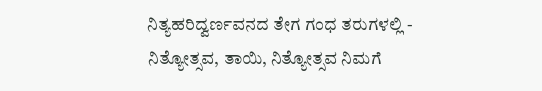ನಿತ್ಯಹರಿದ್ವರ್ಣವನದ ತೇಗ ಗಂಧ ತರುಗಳಲ್ಲಿ -
ನಿತ್ಯೋತ್ಸವ, ತಾಯಿ, ನಿತ್ಯೋತ್ಸವ ನಿಮಗೆ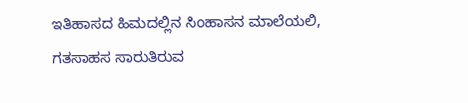ಇತಿಹಾಸದ ಹಿಮದಲ್ಲಿನ ಸಿಂಹಾಸನ ಮಾಲೆಯಲಿ,
ಗತಸಾಹಸ ಸಾರುತಿರುವ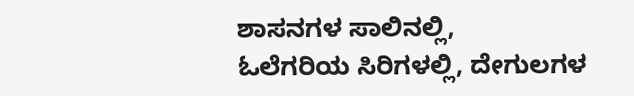ಶಾಸನಗಳ ಸಾಲಿನಲ್ಲಿ,
ಓಲೆಗರಿಯ ಸಿರಿಗಳಲ್ಲಿ, ದೇಗುಲಗಳ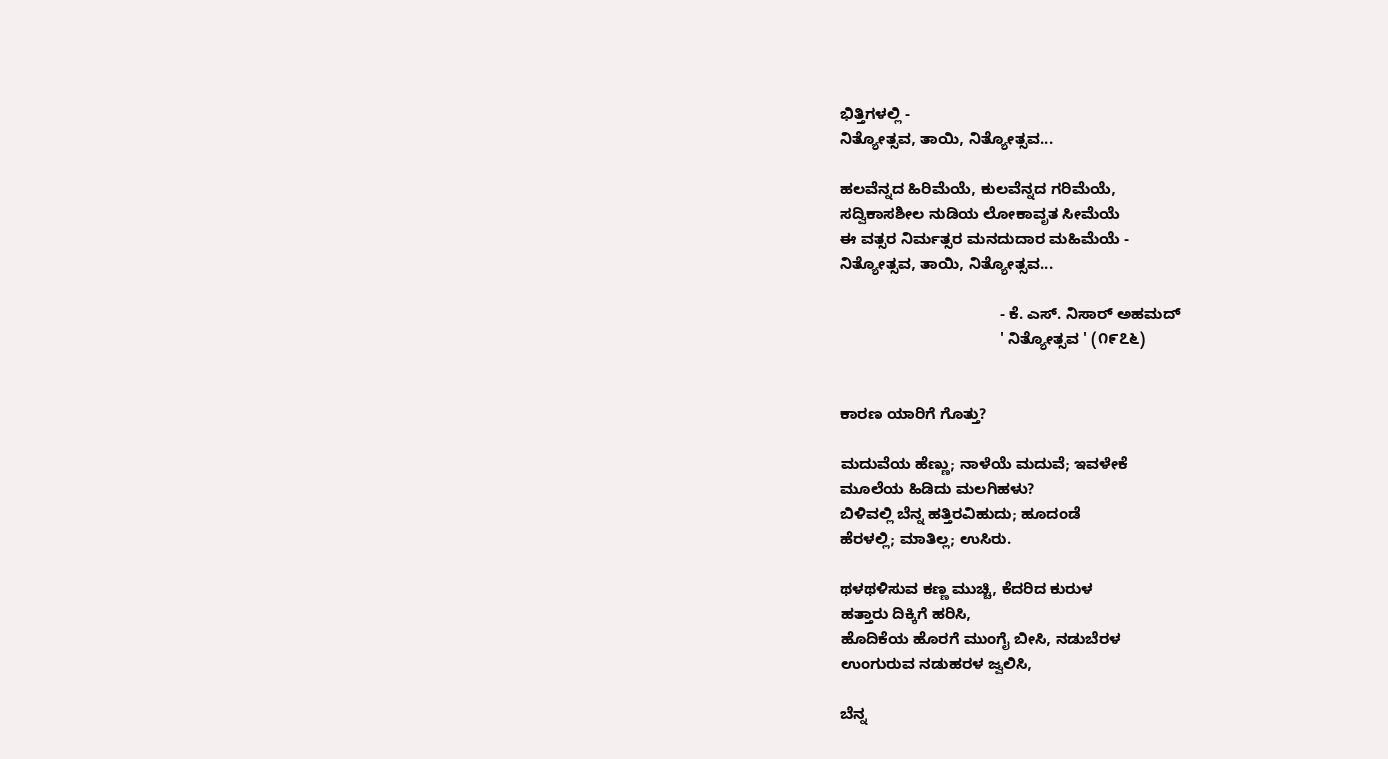ಭಿತ್ತಿಗಳಲ್ಲಿ -
ನಿತ್ಯೋತ್ಸವ, ತಾಯಿ, ನಿತ್ಯೋತ್ಸವ...

ಹಲವೆನ್ನದ ಹಿರಿಮೆಯೆ, ಕುಲವೆನ್ನದ ಗರಿಮೆಯೆ,
ಸದ್ವಿಕಾಸಶೀಲ ನುಡಿಯ ಲೋಕಾವೃತ ಸೀಮೆಯೆ
ಈ ವತ್ಸರ ನಿರ್ಮತ್ಸರ ಮನದುದಾರ ಮಹಿಮೆಯೆ -
ನಿತ್ಯೋತ್ಸವ, ತಾಯಿ, ನಿತ್ಯೋತ್ಸವ...

                                     - ಕೆ. ಎಸ್. ನಿಸಾರ್ ಅಹಮದ್
                                     ' ನಿತ್ಯೋತ್ಸವ ' (೧೯೭೬)


ಕಾರಣ ಯಾರಿಗೆ ಗೊತ್ತು?

ಮದುವೆಯ ಹೆಣ್ಣು; ನಾಳೆಯೆ ಮದುವೆ; ಇವಳೇಕೆ
ಮೂಲೆಯ ಹಿಡಿದು ಮಲಗಿಹಳು?
ಬಿಳಿವಲ್ಲಿ ಬೆನ್ನ ಹತ್ತಿರವಿಹುದು; ಹೂದಂಡೆ
ಹೆರಳಲ್ಲಿ; ಮಾತಿಲ್ಲ; ಉಸಿರು.

ಥಳಥಳಿಸುವ ಕಣ್ಣ ಮುಚ್ಚಿ, ಕೆದರಿದ ಕುರುಳ
ಹತ್ತಾರು ದಿಕ್ಕಿಗೆ ಹರಿಸಿ,
ಹೊದಿಕೆಯ ಹೊರಗೆ ಮುಂಗೈ ಬೀಸಿ, ನಡುಬೆರಳ
ಉಂಗುರುವ ನಡುಹರಳ ಜ್ವಲಿಸಿ,

ಬೆನ್ನ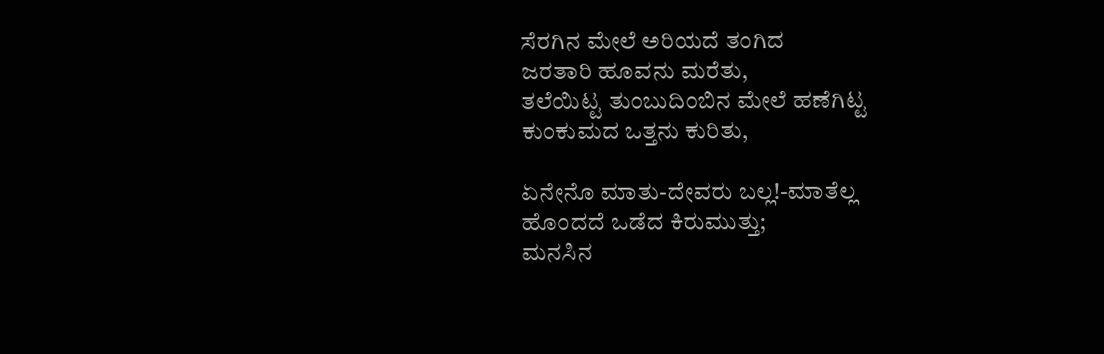ಸೆರಗಿನ ಮೇಲೆ ಅರಿಯದೆ ತಂಗಿದ
ಜರತಾರಿ ಹೂವನು ಮರೆತು,
ತಲೆಯಿಟ್ಟ ತುಂಬುದಿಂಬಿನ ಮೇಲೆ ಹಣೆಗಿಟ್ಟ
ಕುಂಕುಮದ ಒತ್ತನು ಕುರಿತು,

ಏನೇನೊ ಮಾತು-ದೇವರು ಬಲ್ಲ!-ಮಾತೆಲ್ಲ
ಹೊಂದದೆ ಒಡೆದ ಕಿರುಮುತ್ತು;
ಮನಸಿನ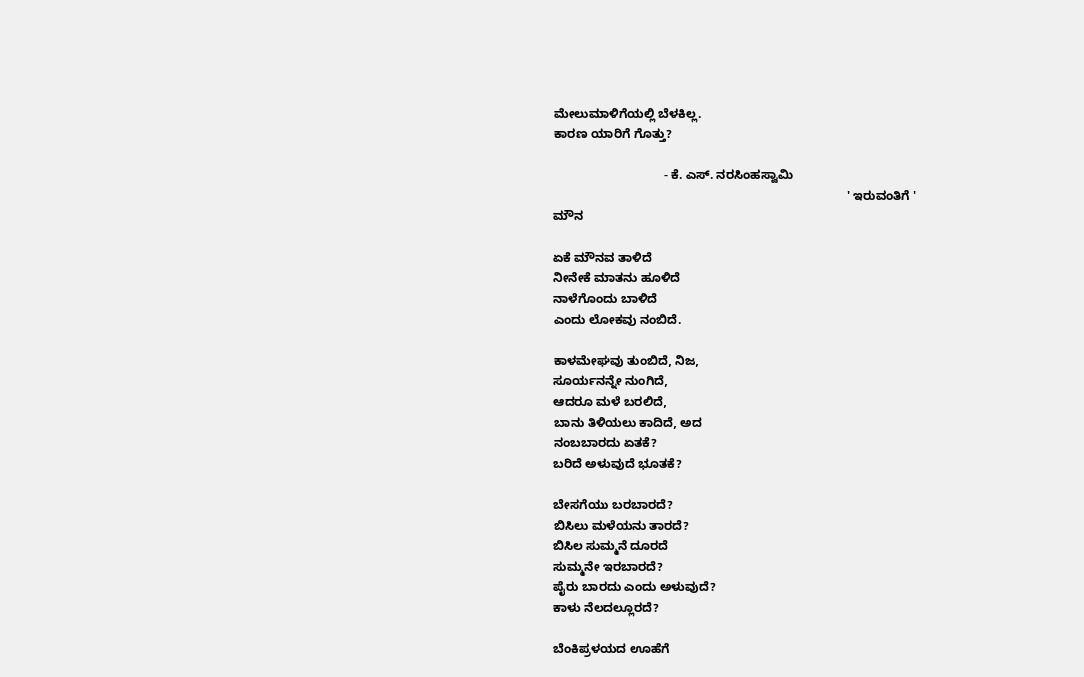ಮೇಲುಮಾಳಿಗೆಯಲ್ಲಿ ಬೆಳಕಿಲ್ಲ.
ಕಾರಣ ಯಾರಿಗೆ ಗೊತ್ತು?

                                - ಕೆ. ಎಸ್. ನರಸಿಂಹಸ್ವಾಮಿ
                                                                                     ' ಇರುವಂತಿಗೆ '
ಮೌನ

ಏಕೆ ಮೌನವ ತಾಳಿದೆ
ನೀನೇಕೆ ಮಾತನು ಹೂಳಿದೆ
ನಾಳೆಗೊಂದು ಬಾಳಿದೆ
ಎಂದು ಲೋಕವು ನಂಬಿದೆ.

ಕಾಳಮೇಘವು ತುಂಬಿದೆ, ನಿಜ,
ಸೂರ್ಯನನ್ನೇ ನುಂಗಿದೆ,
ಆದರೂ ಮಳೆ ಬರಲಿದೆ,
ಬಾನು ತಿಳಿಯಲು ಕಾದಿದೆ, ಅದ
ನಂಬಬಾರದು ಏತಕೆ?
ಬರಿದೆ ಅಳುವುದೆ ಭೂತಕೆ?

ಬೇಸಗೆಯು ಬರಬಾರದೆ?
ಬಿಸಿಲು ಮಳೆಯನು ತಾರದೆ?
ಬಿಸಿಲ ಸುಮ್ಮನೆ ದೂರದೆ
ಸುಮ್ಮನೇ ಇರಬಾರದೆ?
ಪೈರು ಬಾರದು ಎಂದು ಅಳುವುದೆ?
ಕಾಳು ನೆಲದಲ್ಲೂರದೆ?

ಬೆಂಕಿಪ್ರಳಯದ ಊಹೆಗೆ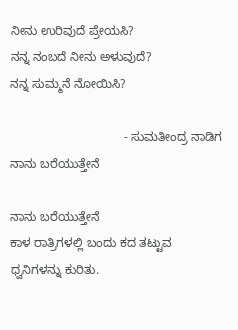ನೀನು ಉರಿವುದೆ ಪ್ರೇಯಸಿ?
ನನ್ನ ನಂಬದೆ ನೀನು ಅಳುವುದೆ?
ನನ್ನ ಸುಮ್ಮನೆ ನೋಯಿಸಿ?

                                 - ಸುಮತೀಂದ್ರ ನಾಡಿಗ
ನಾನು ಬರೆಯುತ್ತೇನೆ

ನಾನು ಬರೆಯುತ್ತೇನೆ
ಕಾಳ ರಾತ್ರಿಗಳಲ್ಲಿ ಬಂದು ಕದ ತಟ್ಟುವ
ಧ್ವನಿಗಳನ್ನು ಕುರಿತು.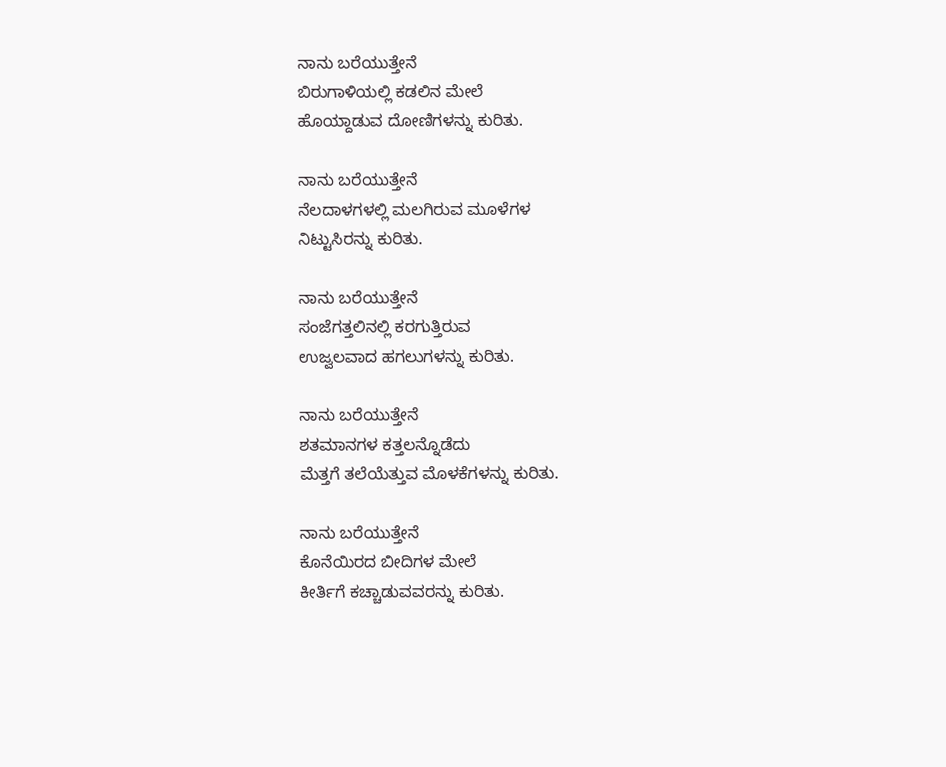ನಾನು ಬರೆಯುತ್ತೇನೆ
ಬಿರುಗಾಳಿಯಲ್ಲಿ ಕಡಲಿನ ಮೇಲೆ
ಹೊಯ್ದಾಡುವ ದೋಣಿಗಳನ್ನು ಕುರಿತು.

ನಾನು ಬರೆಯುತ್ತೇನೆ
ನೆಲದಾಳಗಳಲ್ಲಿ ಮಲಗಿರುವ ಮೂಳೆಗಳ
ನಿಟ್ಟುಸಿರನ್ನು ಕುರಿತು.

ನಾನು ಬರೆಯುತ್ತೇನೆ
ಸಂಜೆಗತ್ತಲಿನಲ್ಲಿ ಕರಗುತ್ತಿರುವ
ಉಜ್ವಲವಾದ ಹಗಲುಗಳನ್ನು ಕುರಿತು.

ನಾನು ಬರೆಯುತ್ತೇನೆ
ಶತಮಾನಗಳ ಕತ್ತಲನ್ನೊಡೆದು
ಮೆತ್ತಗೆ ತಲೆಯೆತ್ತುವ ಮೊಳಕೆಗಳನ್ನು ಕುರಿತು.

ನಾನು ಬರೆಯುತ್ತೇನೆ
ಕೊನೆಯಿರದ ಬೀದಿಗಳ ಮೇಲೆ
ಕೀರ್ತಿಗೆ ಕಚ್ಚಾಡುವವರನ್ನು ಕುರಿತು.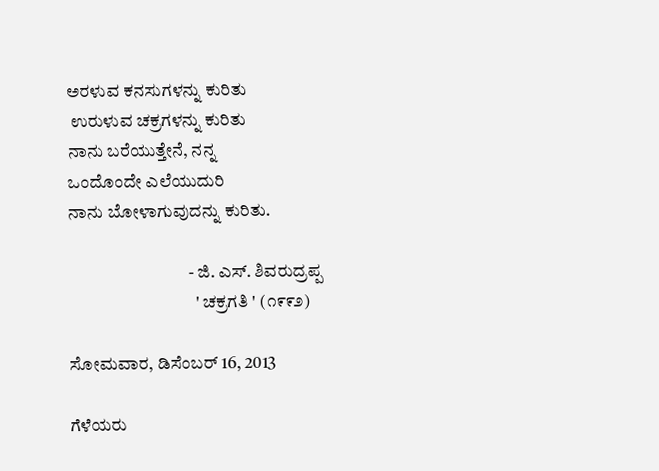ಅರಳುವ ಕನಸುಗಳನ್ನು ಕುರಿತು
 ಉರುಳುವ ಚಕ್ರಗಳನ್ನು ಕುರಿತು
ನಾನು ಬರೆಯುತ್ತೇನೆ, ನನ್ನ
ಒಂದೊಂದೇ ಎಲೆಯುದುರಿ
ನಾನು ಬೋಳಾಗುವುದನ್ನು ಕುರಿತು.

                                  - ಜಿ. ಎಸ್. ಶಿವರುದ್ರಪ್ಪ
                                    ' ಚಕ್ರಗತಿ ' (೧೯೯೨)

ಸೋಮವಾರ, ಡಿಸೆಂಬರ್ 16, 2013

ಗೆಳೆಯರು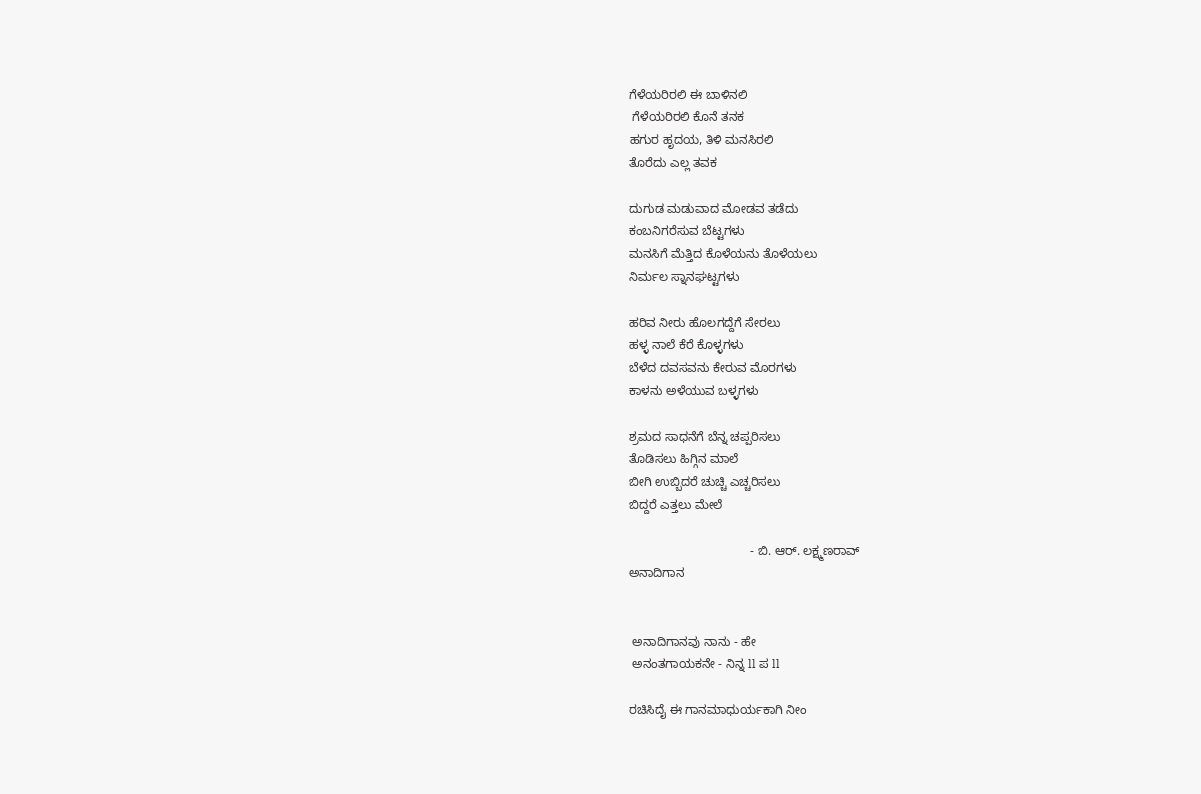ಗೆಳೆಯರಿರಲಿ ಈ ಬಾಳಿನಲಿ
 ಗೆಳೆಯರಿರಲಿ ಕೊನೆ ತನಕ
ಹಗುರ ಹೃದಯ, ತಿಳಿ ಮನಸಿರಲಿ
ತೊರೆದು ಎಲ್ಲ ತವಕ

ದುಗುಡ ಮಡುವಾದ ಮೋಡವ ತಡೆದು
ಕಂಬನಿಗರೆಸುವ ಬೆಟ್ಟಗಳು
ಮನಸಿಗೆ ಮೆತ್ತಿದ ಕೊಳೆಯನು ತೊಳೆಯಲು
ನಿರ್ಮಲ ಸ್ನಾನಘಟ್ಟಗಳು

ಹರಿವ ನೀರು ಹೊಲಗದ್ದೆಗೆ ಸೇರಲು
ಹಳ್ಳ ನಾಲೆ ಕೆರೆ ಕೊಳ್ಳಗಳು
ಬೆಳೆದ ದವಸವನು ಕೇರುವ ಮೊರಗಳು
ಕಾಳನು ಅಳೆಯುವ ಬಳ್ಳಗಳು

ಶ್ರಮದ ಸಾಧನೆಗೆ ಬೆನ್ನ ಚಪ್ಪರಿಸಲು
ತೊಡಿಸಲು ಹಿಗ್ಗಿನ ಮಾಲೆ
ಬೀಗಿ ಉಬ್ಬಿದರೆ ಚುಚ್ಚಿ ಎಚ್ಚರಿಸಲು
ಬಿದ್ದರೆ ಎತ್ತಲು ಮೇಲೆ

                                   - ಬಿ. ಆರ್. ಲಕ್ಷ್ಮಣರಾವ್
ಅನಾದಿಗಾನ


 ಅನಾದಿಗಾನವು ನಾನು - ಹೇ
 ಅನಂತಗಾಯಕನೇ - ನಿನ್ನ ll ಪ ll

ರಚಿಸಿದೈ ಈ ಗಾನಮಾಧುರ್ಯಕಾಗಿ ನೀಂ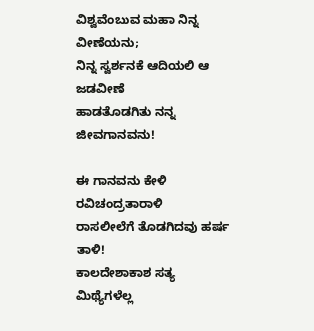ವಿಶ್ವವೆಂಬುವ ಮಹಾ ನಿನ್ನ ವೀಣೆಯನು;
ನಿನ್ನ ಸ್ವರ್ಶನಕೆ ಆದಿಯಲಿ ಆ ಜಡವೀಣೆ
ಹಾಡತೊಡಗಿತು ನನ್ನ ಜೀವಗಾನವನು!

ಈ ಗಾನವನು ಕೇಳಿ ರವಿಚಂದ್ರತಾರಾಳಿ
ರಾಸಲೀಲೆಗೆ ತೊಡಗಿದವು ಹರ್ಷ ತಾಳಿ!
ಕಾಲದೇಶಾಕಾಶ ಸತ್ಯ ಮಿಥ್ಯೆಗಳೆಲ್ಲ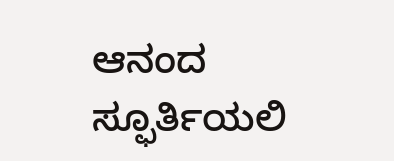ಆನಂದ ಸ್ಫೂರ್ತಿಯಲಿ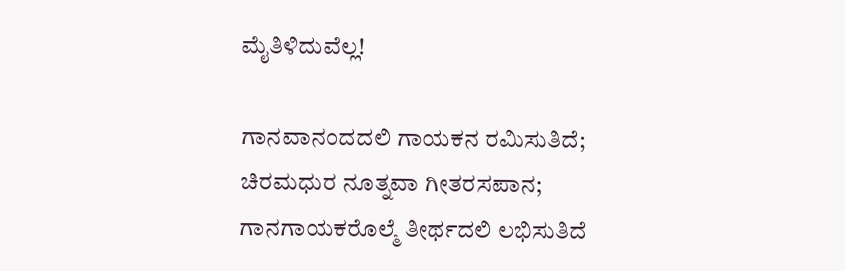ಮೈತಿಳಿದುವೆಲ್ಲ!

ಗಾನವಾನಂದದಲಿ ಗಾಯಕನ ರಮಿಸುತಿದೆ;
ಚಿರಮಧುರ ನೂತ್ನವಾ ಗೀತರಸಪಾನ;
ಗಾನಗಾಯಕರೊಲ್ಮೆ ತೀರ್ಥದಲಿ ಲಭಿಸುತಿದೆ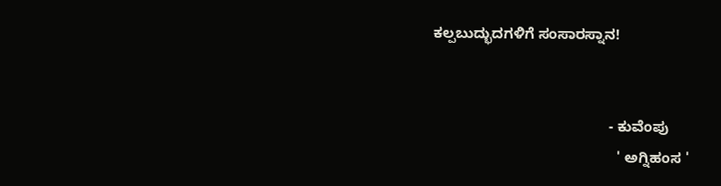ಕಲ್ಪಬುದ್ಭುದಗಳಿಗೆ ಸಂಸಾರಸ್ನಾನ!


                                            - ಕುವೆಂಪು
                                              ' ಅಗ್ನಿಹಂಸ '